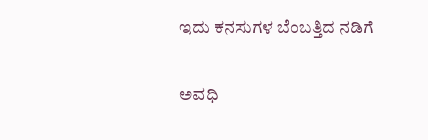ಇದು ಕನಸುಗಳ ಬೆಂಬತ್ತಿದ ನಡಿಗೆ‍

ಅವಧಿ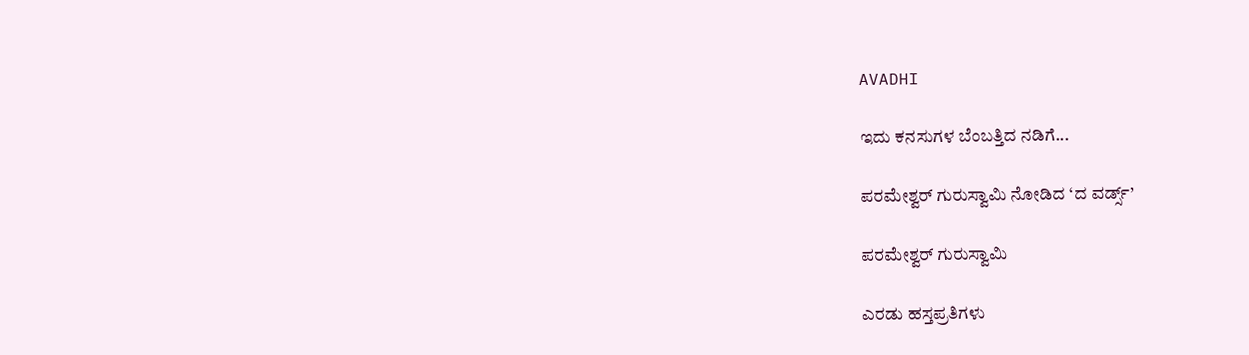AVADHI

ಇದು ಕನಸುಗಳ ಬೆಂಬತ್ತಿದ ನಡಿಗೆ...

ಪರಮೇಶ್ವರ್ ಗುರುಸ್ವಾಮಿ ನೋಡಿದ ‘ದ ವರ್ಡ್ಸ್’

ಪರಮೇಶ್ವರ್ ಗುರುಸ್ವಾಮಿ

ಎರಡು ಹಸ್ತಪ್ರತಿಗಳು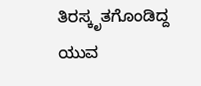ತಿರಸ್ಕೃತಗೊಂಡಿದ್ದ ಯುವ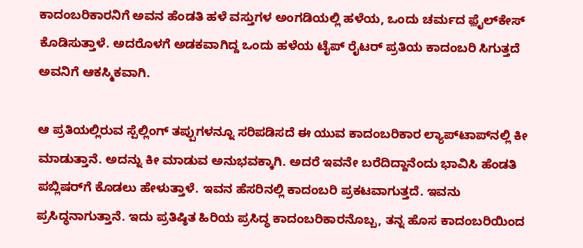ಕಾದಂಬರಿಕಾರನಿಗೆ ಅವನ ಹೆಂಡತಿ ಹಳೆ ವಸ್ತುಗಳ ಅಂಗಡಿಯಲ್ಲಿ ಹಳೆಯ, ಒಂದು ಚರ್ಮದ ಫ಼ೈಲ್‌ಕೇಸ್ ಕೊಡಿಸುತ್ತಾಳೆ. ಅದರೊಳಗೆ ಅಡಕವಾಗಿದ್ದ ಒಂದು ಹಳೆಯ ಟೈಪ್‌ ರೈಟರ್ ಪ್ರತಿಯ ಕಾದಂಬರಿ ಸಿಗುತ್ತದೆ ಅವನಿಗೆ ಆಕಸ್ಮಿಕವಾಗಿ.

ಆ ಪ್ರತಿಯಲ್ಲಿರುವ ಸ್ಪೆಲ್ಲಿಂಗ್ ತಪ್ಪುಗಳನ್ನೂ ಸರಿಪಡಿಸದೆ ಈ ಯುವ ಕಾದಂಬರಿಕಾರ ಲ್ಯಾಪ್‌ಟಾಪ್‌ನಲ್ಲಿ ಕೀ ಮಾಡುತ್ತಾನೆ. ಅದನ್ನು ಕೀ ಮಾಡುವ ಅನುಭವಕ್ಕಾಗಿ. ಅದರೆ ಇವನೇ ಬರೆದಿದ್ದಾನೆಂದು ಭಾವಿಸಿ ಹೆಂಡತಿ ಪಬ್ಲಿಷರ್‌ಗೆ ಕೊಡಲು ಹೇಳುತ್ತಾಳೆ. ಇವನ ಹೆಸರಿನಲ್ಲಿ ಕಾದಂಬರಿ ಪ್ರಕಟವಾಗುತ್ತದೆ. ಇವನು ಪ್ರಸಿದ್ಧನಾಗುತ್ತಾನೆ. ಇದು ಪ್ರತಿಷ್ಠಿತ ಹಿರಿಯ ಪ್ರಸಿದ್ಧ ಕಾದಂಬರಿಕಾರನೊಬ್ಬ, ತನ್ನ ಹೊಸ ಕಾದಂಬರಿಯಿಂದ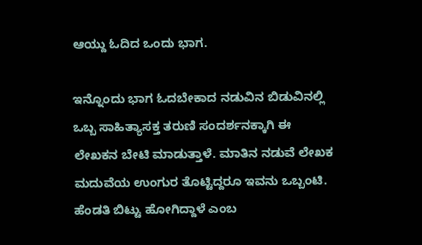ಆಯ್ದು ಓದಿದ ಒಂದು ಭಾಗ.

ಇನ್ನೊಂದು ಭಾಗ ಓದಬೇಕಾದ ನಡುವಿನ ಬಿಡುವಿನಲ್ಲಿ ಒಬ್ಬ ಸಾಹಿತ್ಯಾಸಕ್ತ ತರುಣಿ ಸಂದರ್ಶನಕ್ಕಾಗಿ ಈ ಲೇಖಕನ ಬೇಟಿ ಮಾಡುತ್ತಾಳೆ. ಮಾತಿನ ನಡುವೆ ಲೇಖಕ ಮದುವೆಯ ಉಂಗುರ ತೊಟ್ಟಿದ್ದರೂ ಇವನು ಒಬ್ಬಂಟಿ. ಹೆಂಡತಿ ಬಿಟ್ಟು ಹೋಗಿದ್ದಾಳೆ ಎಂಬ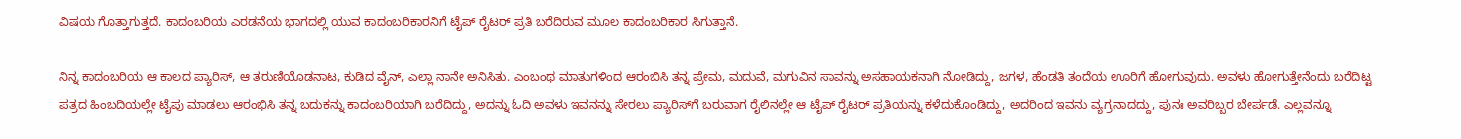ವಿಷಯ ಗೊತ್ತಾಗುತ್ತದೆ. ಕಾದಂಬರಿಯ ಎರಡನೆಯ ಭಾಗದಲ್ಲಿ ಯುವ ಕಾದಂಬರಿಕಾರನಿಗೆ ಟೈಪ್‌ ರೈಟರ್ ಪ್ರತಿ ಬರೆದಿರುವ ಮೂಲ ಕಾದಂಬರಿಕಾರ ಸಿಗುತ್ತಾನೆ.

ನಿನ್ನ ಕಾದಂಬರಿಯ ಆ ಕಾಲದ ಪ್ಯಾರಿಸ್, ಆ ತರುಣಿಯೊಡನಾಟ, ಕುಡಿದ‌ ವೈನ್, ಎಲ್ಲಾ ನಾನೇ ಅನಿಸಿತು. ಎಂಬಂಥ ಮಾತುಗಳಿಂದ ಆರಂಬಿಸಿ ತನ್ನ ಪ್ರೇಮ, ಮದುವೆ, ಮಗುವಿನ ಸಾವನ್ನು ಅಸಹಾಯಕನಾಗಿ ನೋಡಿದ್ದು, ಜಗಳ, ಹೆಂಡತಿ ತಂದೆಯ ಊರಿಗೆ ಹೋಗುವುದು. ಅವಳು ಹೋಗುತ್ತೇನೆಂದು ಬರೆದಿಟ್ಟ ಪತ್ರದ ಹಿಂಬದಿಯಲ್ಲೇ ಟೈಪು ಮಾಡಲು ಆರಂಭಿಸಿ ತನ್ನ ಬದುಕನ್ನು ಕಾದಂಬರಿಯಾಗಿ ಬರೆದಿದ್ದು, ಅದನ್ನು ಓದಿ ಅವಳು ಇವನನ್ನು ಸೇರಲು ಪ್ಯಾರಿಸ್‌ಗೆ ಬರುವಾಗ ರೈಲಿನಲ್ಲೇ ಆ ಟೈಪ್‌ ರೈಟರ್ ಪ್ರತಿಯನ್ನು ಕಳೆದುಕೊಂಡಿದ್ದು, ಅದರಿಂದ ಇವನು ವ್ಯಗ್ರನಾದದ್ದು, ಪುನಃ ಅವರಿಬ್ಬರ ಬೇರ್ಪಡೆ. ಎಲ್ಲವನ್ನೂ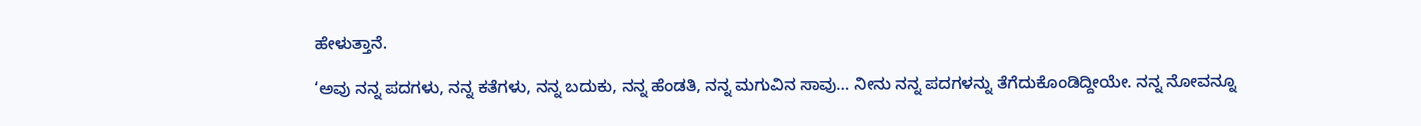ಹೇಳುತ್ತಾನೆ.

‘ಅವು ನನ್ನ ಪದಗಳು, ನನ್ನ ಕತೆಗಳು, ನನ್ನ ಬದುಕು, ನನ್ನ ಹೆಂಡತಿ, ನನ್ನ ಮಗುವಿನ ಸಾವು… ನೀನು ನನ್ನ ಪದಗಳನ್ನು ತೆಗೆದುಕೊಂಡಿದ್ದೀಯೇ. ನನ್ನ ನೋವನ್ನೂ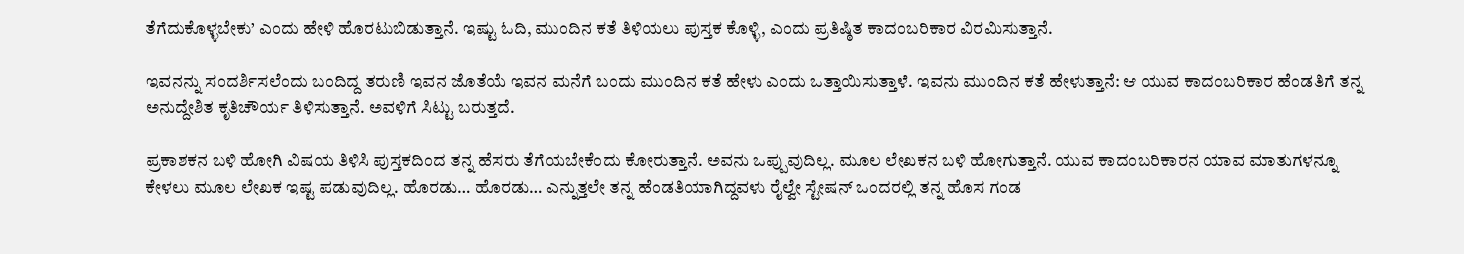ತೆಗೆದುಕೊಳ್ಳಬೇಕು’ ಎಂದು ಹೇಳಿ ಹೊರಟುಬಿಡುತ್ತಾನೆ. ಇಷ್ಟು ಓದಿ, ಮುಂದಿನ ಕತೆ ತಿಳಿಯಲು ಪುಸ್ತಕ ಕೊಳ್ಳಿ, ಎಂದು ಪ್ರತಿಷ್ಠಿತ ಕಾದಂಬರಿಕಾರ ವಿರಮಿಸುತ್ತಾನೆ.

ಇವನನ್ನು ಸಂದರ್ಶಿಸಲೆಂದು ಬಂದಿದ್ದ ತರುಣಿ ಇವನ ಜೊತೆಯೆ ಇವನ ಮನೆಗೆ ಬಂದು ಮುಂದಿನ ಕತೆ ಹೇಳು ಎಂದು ಒತ್ತಾಯಿಸುತ್ತಾಳೆ. ಇವನು ಮುಂದಿನ ಕತೆ ಹೇಳುತ್ತಾನೆ: ಆ ಯುವ ಕಾದಂಬರಿಕಾರ ಹೆಂಡತಿಗೆ ತನ್ನ ಅನುದ್ದೇಶಿತ ಕೃತಿಚೌರ್ಯ ತಿಳಿಸುತ್ತಾನೆ. ಅವಳಿಗೆ ಸಿಟ್ಟು ಬರುತ್ತದೆ.

ಪ್ರಕಾಶಕನ ಬಳಿ ಹೋಗಿ ವಿಷಯ ತಿಳಿಸಿ ಪುಸ್ತಕದಿಂದ ತನ್ನ ಹೆಸರು ತೆಗೆಯಬೇಕೆಂದು ಕೋರುತ್ತಾನೆ. ಅವನು ಒಪ್ಪುವುದಿಲ್ಲ. ಮೂಲ ಲೇಖಕನ ಬಳಿ ಹೋಗುತ್ತಾನೆ. ಯುವ ಕಾದಂಬರಿಕಾರನ ಯಾವ ಮಾತುಗಳನ್ನೂ ಕೇಳಲು ಮೂಲ ಲೇಖಕ ಇಷ್ಟ ಪಡುವುದಿಲ್ಲ. ಹೊರಡು… ಹೊರಡು… ಎನ್ನುತ್ತಲೇ ತನ್ನ ಹೆಂಡತಿಯಾಗಿದ್ದವಳು ರೈಲ್ವೇ ಸ್ಟೇಷನ್ ಒಂದರಲ್ಲಿ ತನ್ನ ಹೊಸ ಗಂಡ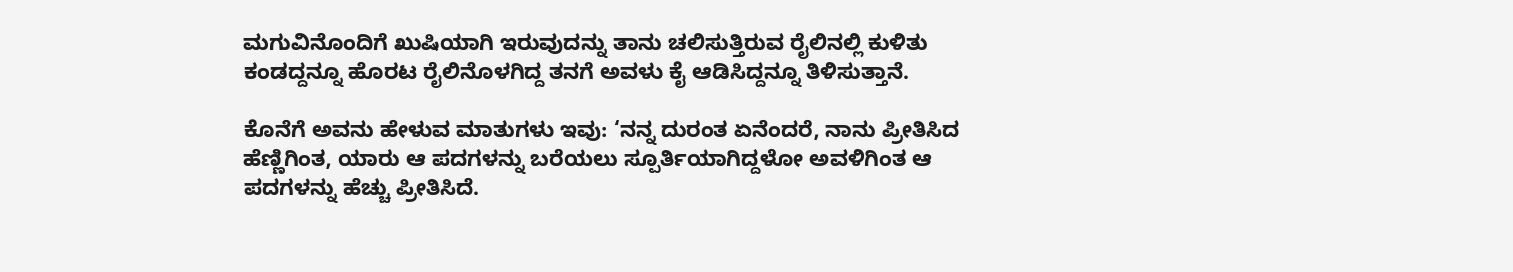ಮಗುವಿನೊಂದಿಗೆ ಖುಷಿಯಾಗಿ ಇರುವುದನ್ನು ತಾನು ಚಲಿಸುತ್ತಿರುವ ರೈಲಿನಲ್ಲಿ ಕುಳಿತು ಕಂಡದ್ದನ್ನೂ ಹೊರಟ ರೈಲಿನೊಳಗಿದ್ದ ತನಗೆ ಅವಳು ಕೈ ಆಡಿಸಿದ್ದನ್ನೂ ತಿಳಿಸುತ್ತಾನೆ.

ಕೊನೆಗೆ ಅವನು ಹೇಳುವ ಮಾತುಗಳು ಇವು: ‘ನನ್ನ ದುರಂತ ಏನೆಂದರೆ, ನಾನು ಪ್ರೀತಿಸಿದ ಹೆಣ್ಣಿಗಿಂತ, ಯಾರು ಆ ಪದಗಳನ್ನು ಬರೆಯಲು ಸ್ಪೂರ್ತಿಯಾಗಿದ್ದಳೋ ಅವಳಿಗಿಂತ ಆ ಪದಗಳನ್ನು ಹೆಚ್ಚು ಪ್ರೀತಿಸಿದೆ.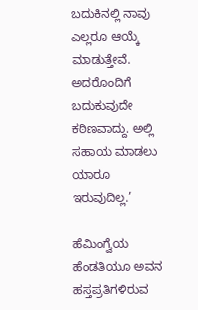ಬದುಕಿನಲ್ಲಿ ನಾವು ಎಲ್ಲರೂ ಆಯ್ಕೆ ಮಾಡುತ್ತೇವೆ. ಅದರೊಂದಿಗೆ ಬದುಕುವುದೇ ಕಠಿಣವಾದ್ದು. ಅಲ್ಲಿ ಸಹಾಯ ಮಾಡಲು ಯಾರೂ ಇರುವುದಿಲ್ಲ.’

ಹೆಮಿಂಗ್ವೆಯ ಹೆಂಡತಿಯೂ ಅವನ ಹಸ್ತಪ್ರತಿಗಳಿರುವ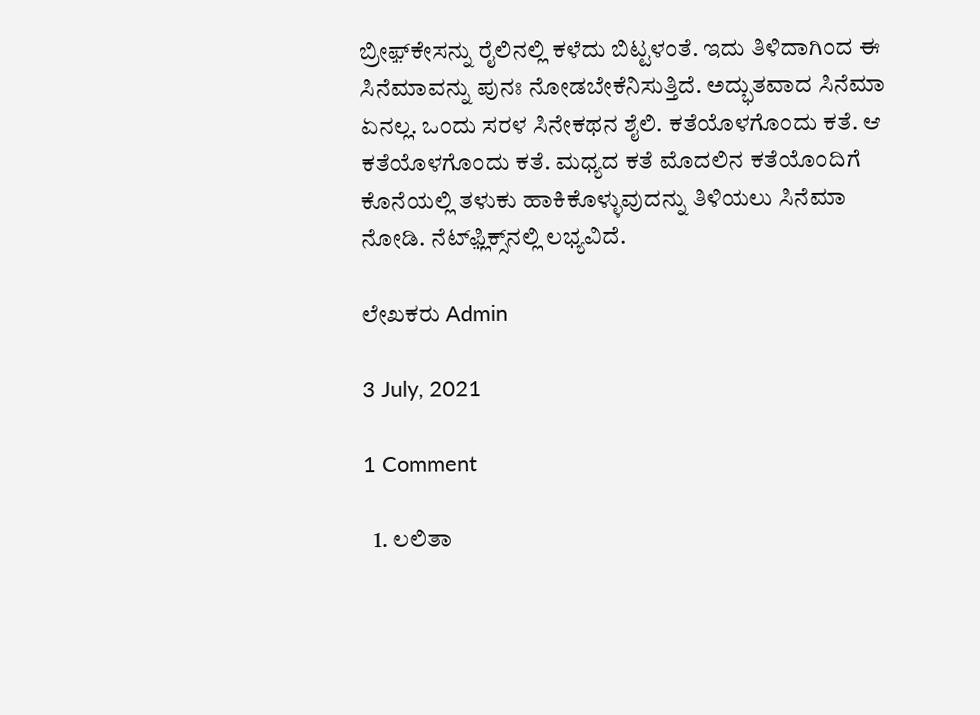ಬ್ರೀಫ಼್‌ಕೇಸನ್ನು ರೈಲಿನಲ್ಲಿ ಕಳೆದು ಬಿಟ್ಟಳಂತೆ. ಇದು ತಿಳಿದಾಗಿಂದ ಈ ಸಿನೆಮಾವನ್ನು ಪುನಃ ನೋಡಬೇಕೆನಿಸುತ್ತಿದೆ. ಅದ್ಭುತವಾದ ಸಿನೆಮಾ ಏನಲ್ಲ. ಒಂದು ಸರಳ ಸಿನೇಕಥನ ಶೈಲಿ. ಕತೆಯೊಳಗೊಂದು ಕತೆ. ಆ ಕತೆಯೊಳಗೊಂದು ಕತೆ. ಮಧ್ಯದ ಕತೆ ಮೊದಲಿನ ಕತೆಯೊಂದಿಗೆ ಕೊನೆಯಲ್ಲಿ ತಳುಕು ಹಾಕಿಕೊಳ್ಳುವುದನ್ನು ತಿಳಿಯಲು ಸಿನೆಮಾ ನೋಡಿ. ನೆಟ್‌ಫ಼್ಲಿಕ್ಸ್‌ನಲ್ಲಿ ಲಭ್ಯವಿದೆ.

ಲೇಖಕರು Admin

3 July, 2021

1 Comment

  1. ಲಲಿತಾ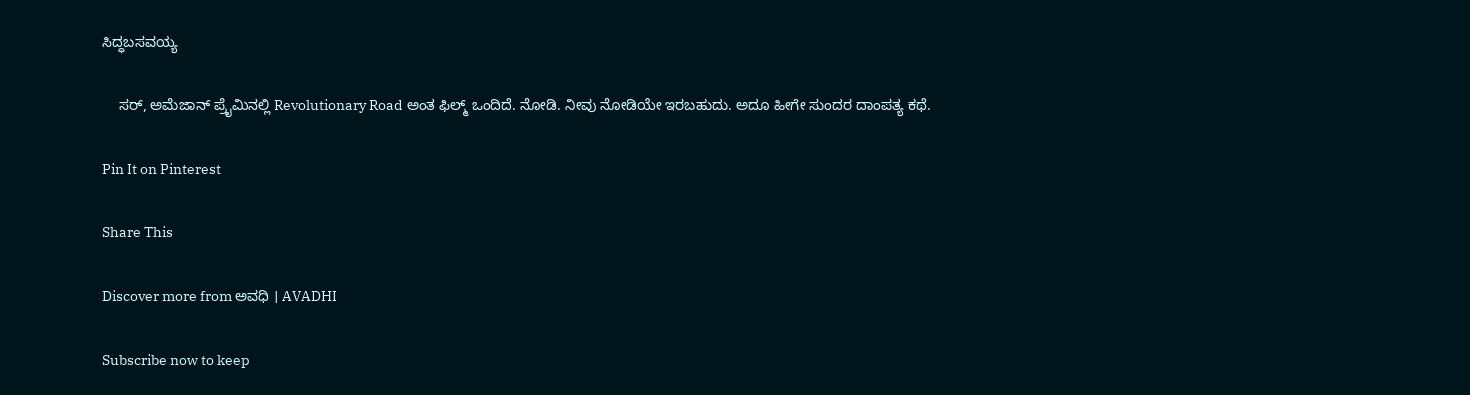ಸಿದ್ಧಬಸವಯ್ಯ

    ಸರ್, ಅಮೆಜಾನ್ ಪ್ರೈಮಿನಲ್ಲಿ Revolutionary Road ಅಂತ ಫಿಲ್ಮ್ ‌ಒಂದಿದೆ. ನೋಡಿ. ನೀವು ನೋಡಿಯೇ ಇರಬಹುದು. ಅದೂ ಹೀಗೇ ಸುಂದರ ದಾಂಪತ್ಯ ‌ಕಥೆ.

Pin It on Pinterest

Share This

Discover more from ಅವಧಿ । AVADHI

Subscribe now to keep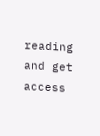reading and get access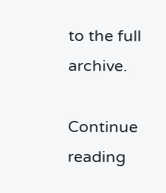to the full archive.

Continue reading